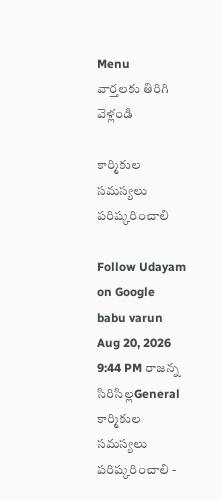Menu
వార్తలకు తిరిగి వెళ్లండి

కార్మికుల సమస్యలు పరిష్కరించాలి

Follow Udayam on Google
babu varun Aug 20, 2026 9:44 PM రాజన్న సిరిసిల్లGeneral
కార్మికుల సమస్యలు పరిష్కరించాలి -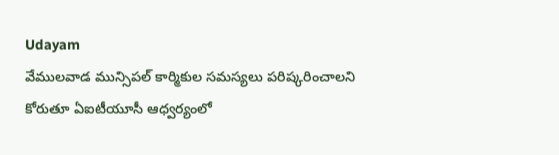Udayam
వేములవాడ మున్సిపల్ కార్మికుల సమస్యలు పరిష్కరించాలని కోరుతూ ఏఐటీయూసీ ఆధ్వర్యంలో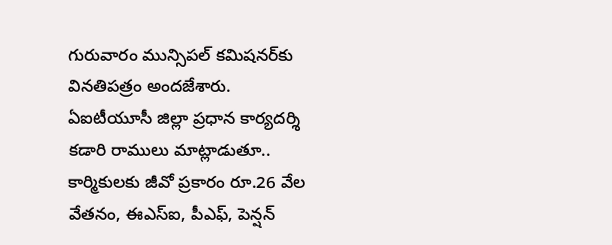గురువారం మున్సిపల్ కమిషనర్‌కు వినతిపత్రం అందజేశారు. ఏఐటీయూసీ జిల్లా ప్రధాన కార్యదర్శి కడారి రాములు మాట్లాడుతూ.. కార్మికులకు జీవో ప్రకారం రూ.26 వేల వేతనం, ఈఎస్‌ఐ, పీఎఫ్‌, పెన్షన్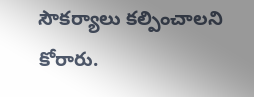సౌకర్యాలు కల్పించాలని కోరారు.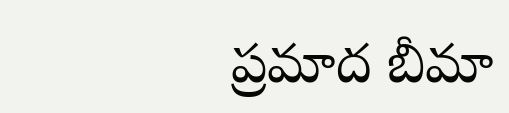ప్రమాద బీమా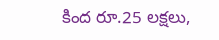కింద రూ.25 లక్షలు,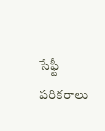సేఫ్టీ పరికరాలు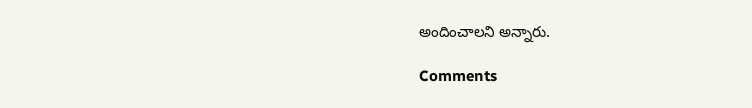అందించాలని అన్నారు.

Comments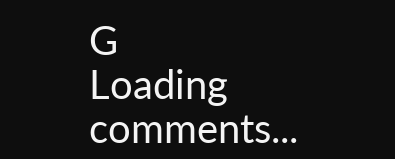G
Loading comments...